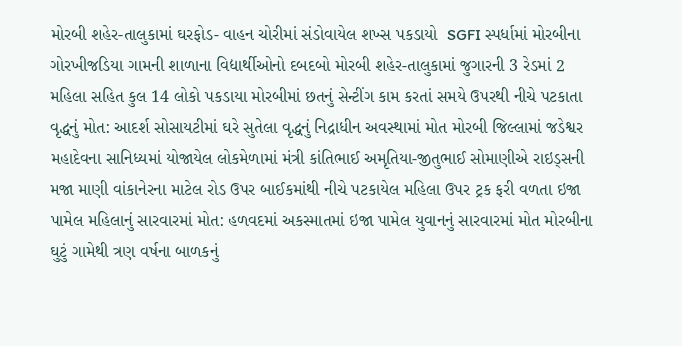મોરબી શહેર-તાલુકામાં ઘરફોડ- વાહન ચોરીમાં સંડોવાયેલ શખ્સ પકડાયો  SGFI સ્પર્ધામાં મોરબીના ગોરખીજડિયા ગામની શાળાના વિદ્યાર્થીઓનો દબદબો મોરબી શહેર-તાલુકામાં જુગારની 3 રેડમાં 2 મહિલા સહિત કુલ 14 લોકો પકડાયા મોરબીમાં છતનું સેન્ટીંગ કામ કરતાં સમયે ઉપરથી નીચે પટકાતા વૃદ્ધનું મોત: આદર્શ સોસાયટીમાં ઘરે સુતેલા વૃદ્ધનું નિદ્રાધીન અવસ્થામાં મોત મોરબી જિલ્લામાં જડેશ્વર મહાદેવના સાનિધ્યમાં યોજાયેલ લોકમેળામાં મંત્રી કાંતિભાઈ અમૃતિયા-જીતુભાઈ સોમાણીએ રાઇડ્સની મજા માણી વાંકાનેરના માટેલ રોડ ઉપર બાઈકમાંથી નીચે પટકાયેલ મહિલા ઉપર ટ્રક ફરી વળતા ઇજા પામેલ મહિલાનું સારવારમાં મોત: હળવદમાં અકસ્માતમાં ઇજા પામેલ યુવાનનું સારવારમાં મોત મોરબીના ઘુટું ગામેથી ત્રણ વર્ષના બાળકનું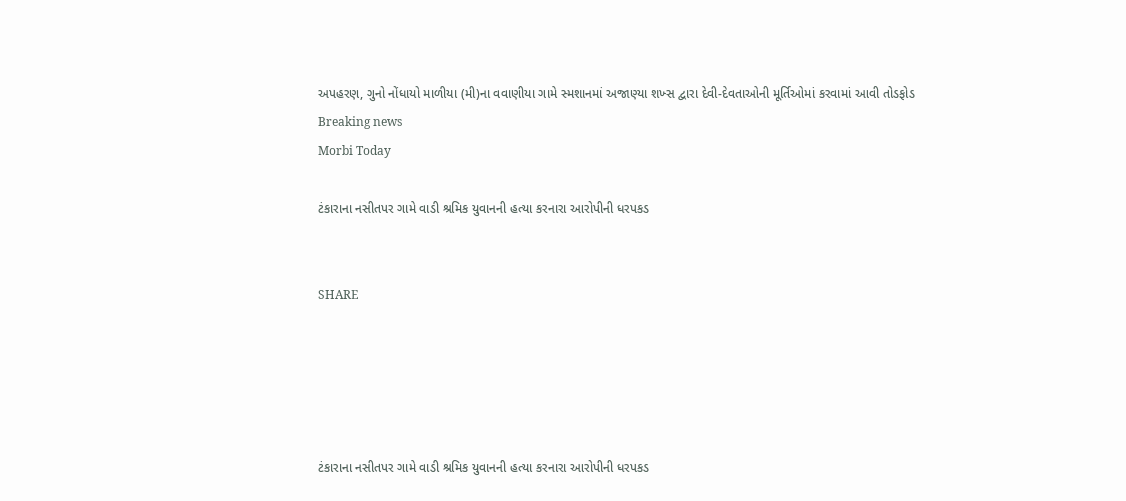અપહરણ, ગુનો નોંધાયો માળીયા (મી)ના વવાણીયા ગામે સ્મશાનમાં અજાણ્યા શખ્સ દ્વારા દેવી-દેવતાઓની મૂર્તિઓમાં કરવામાં આવી તોડફોડ
Breaking news
Morbi Today

ટંકારાના નસીતપર ગામે વાડી શ્રમિક યુવાનની હત્યા કરનારા આરોપીની ધરપકડ


SHARE





ટંકારાના નસીતપર ગામે વાડી શ્રમિક યુવાનની હત્યા કરનારા આરોપીની ધરપકડ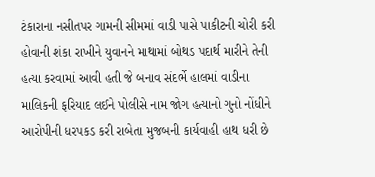ટંકારાના નસીતપર ગામની સીમમાં વાડી પાસે પાકીટની ચોરી કરી હોવાની શંકા રાખીને યુવાનને માથામાં બોથડ પદાર્થ મારીને તેની હત્યા કરવામાં આવી હતી જે બનાવ સંદર્ભે હાલમાં વાડીના માલિકની ફરિયાદ લઈને પોલીસે નામ જોગ હત્યાનો ગુનો નોંધીને આરોપીની ધરપકડ કરી રાબેતા મુજબની કાર્યવાહી હાથ ધરી છે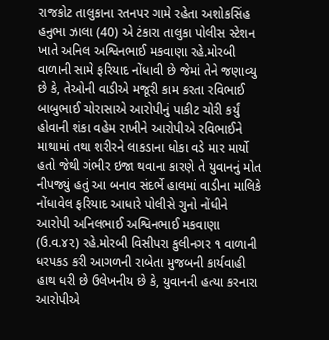રાજકોટ તાલુકાના રતનપર ગામે રહેતા અશોકસિંહ હનુભા ઝાલા (40) એ ટંકારા તાલુકા પોલીસ સ્ટેશન ખાતે અનિલ અશ્વિનભાઈ મકવાણા રહે.મોરબી વાળાની સામે ફરિયાદ નોંધાવી છે જેમાં તેને જણાવ્યુ છે કે, તેઓની વાડીએ મજૂરી કામ કરતા રવિભાઈ બાબુભાઈ ચોરાસાએ આરોપીનું પાકીટ ચોરી કર્યું હોવાની શંકા વહેમ રાખીને આરોપીએ રવિભાઈને માથામાં તથા શરીરને લાકડાના ધોકા વડે માર માર્યો હતો જેથી ગંભીર ઇજા થવાના કારણે તે યુવાનનું મોત નીપજ્યું હતું આ બનાવ સંદર્ભે હાલમાં વાડીના માલિકે નોંધાવેલ ફરિયાદ આધારે પોલીસે ગુનો નોંધીને આરોપી અનિલભાઈ અશ્વિનભાઈ મકવાણા  (ઉ.વ.૪૨) રહે.મોરબી વિસીપરા કુલીનગર ૧ વાળાની ધરપકડ કરી આગળની રાબેતા મુજબની કાર્યવાહી હાથ ધરી છે ઉલેખનીય છે કે, યુવાનની હત્યા કરનારા આરોપીએ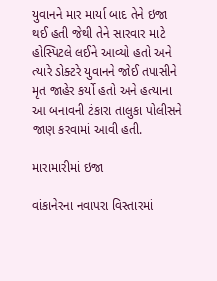યુવાનને માર માર્યા બાદ તેને ઇજા થઈ હતી જેથી તેને સારવાર માટે હોસ્પિટલે લઈને આવ્યો હતો અને ત્યારે ડોક્ટરે યુવાનને જોઈ તપાસીને મૃત જાહેર કર્યો હતો અને હત્યાના આ બનાવની ટંકારા તાલુકા પોલીસને જાણ કરવામાં આવી હતી.

મારામારીમાં ઇજા

વાંકાનેરના નવાપરા વિસ્તારમાં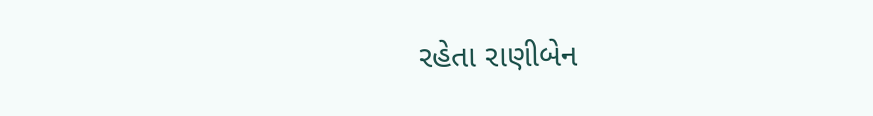રહેતા રાણીબેન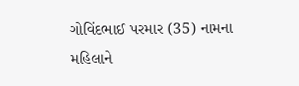ગોવિંદભાઈ પરમાર (35) નામના મહિલાને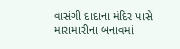વાસંગી દાદાના મંદિર પાસે મારામારીના બનાવમાં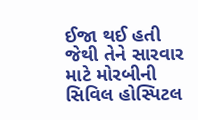ઈજા થઈ હતી જેથી તેને સારવાર માટે મોરબીની સિવિલ હોસ્પિટલ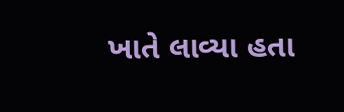ખાતે લાવ્યા હતા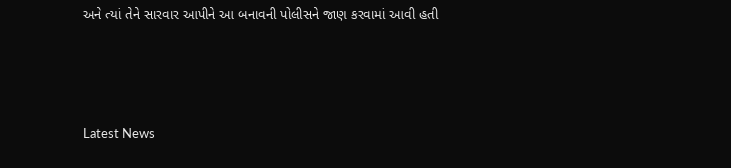અને ત્યાં તેને સારવાર આપીને આ બનાવની પોલીસને જાણ કરવામાં આવી હતી




Latest News